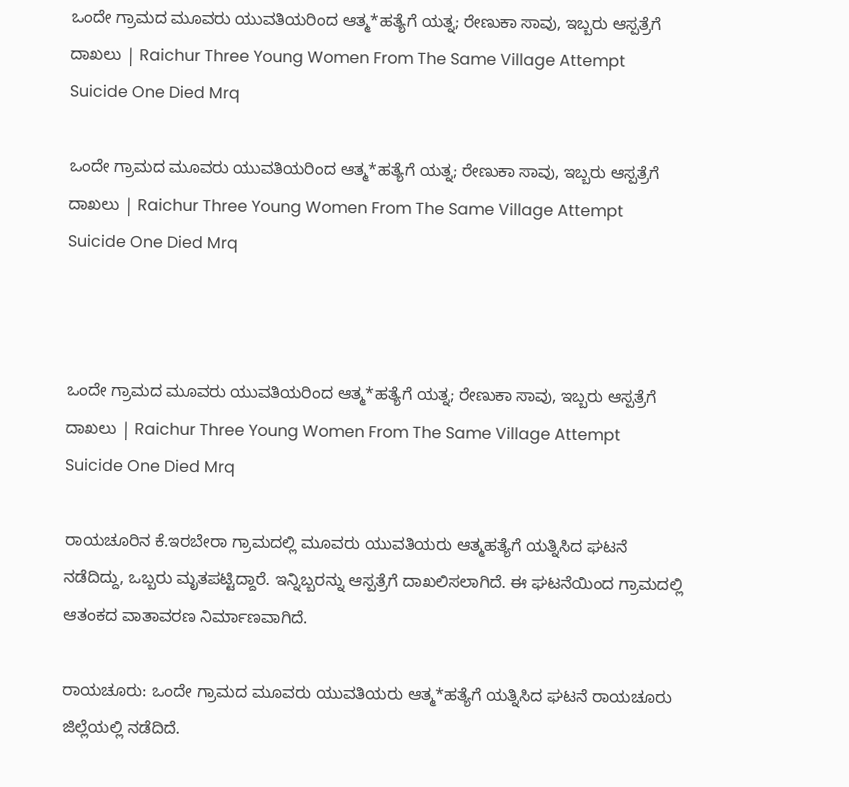ಒಂದೇ ಗ್ರಾಮದ ಮೂವರು ಯುವತಿಯರಿಂದ ಆತ್ಮ*ಹತ್ಯೆಗೆ ಯತ್ನ; ರೇಣುಕಾ ಸಾವು, ಇಬ್ಬರು ಆಸ್ಪತ್ರೆಗೆ ದಾಖಲು | Raichur Three Young Women From The Same Village Attempt Suicide One Died Mrq

ಒಂದೇ ಗ್ರಾಮದ ಮೂವರು ಯುವತಿಯರಿಂದ ಆತ್ಮ*ಹತ್ಯೆಗೆ ಯತ್ನ; ರೇಣುಕಾ ಸಾವು, ಇಬ್ಬರು ಆಸ್ಪತ್ರೆಗೆ ದಾಖಲು | Raichur Three Young Women From The Same Village Attempt Suicide One Died Mrq



ಒಂದೇ ಗ್ರಾಮದ ಮೂವರು ಯುವತಿಯರಿಂದ ಆತ್ಮ*ಹತ್ಯೆಗೆ ಯತ್ನ; ರೇಣುಕಾ ಸಾವು, ಇಬ್ಬರು ಆಸ್ಪತ್ರೆಗೆ ದಾಖಲು | Raichur Three Young Women From The Same Village Attempt Suicide One Died Mrq

ರಾಯಚೂರಿನ ಕೆ.ಇರಬೇರಾ ಗ್ರಾಮದಲ್ಲಿ ಮೂವರು ಯುವತಿಯರು ಆತ್ಮಹತ್ಯೆಗೆ ಯತ್ನಿಸಿದ ಘಟನೆ ನಡೆದಿದ್ದು, ಒಬ್ಬರು ಮೃತಪಟ್ಟಿದ್ದಾರೆ. ಇನ್ನಿಬ್ಬರನ್ನು ಆಸ್ಪತ್ರೆಗೆ ದಾಖಲಿಸಲಾಗಿದೆ. ಈ ಘಟನೆಯಿಂದ ಗ್ರಾಮದಲ್ಲಿ ಆತಂಕದ ವಾತಾವರಣ ನಿರ್ಮಾಣವಾಗಿದೆ.

ರಾಯಚೂರು: ಒಂದೇ ಗ್ರಾಮದ ಮೂವರು ಯುವತಿಯರು ಆತ್ಮ*ಹತ್ಯೆಗೆ ಯತ್ನಿಸಿದ ಘಟನೆ ರಾಯಚೂರು ಜಿಲ್ಲೆಯಲ್ಲಿ ನಡೆದಿದೆ.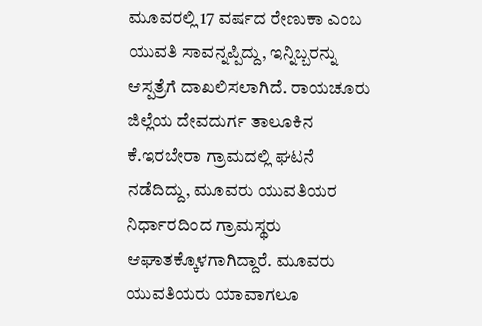ಮೂವರಲ್ಲಿ 17 ವರ್ಷದ ರೇಣುಕಾ ಎಂಬ ಯುವತಿ ಸಾವನ್ನಪ್ಪಿದ್ದು, ಇನ್ನಿಬ್ಬರನ್ನು ಆಸ್ಪತ್ರೆಗೆ ದಾಖಲಿಸಲಾಗಿದೆ. ರಾಯಚೂರು ಜಿಲ್ಲೆಯ ದೇವದುರ್ಗ ತಾಲೂಕಿನ ಕೆ.ಇರಬೇರಾ ಗ್ರಾಮದಲ್ಲಿ ಘಟನೆ ನಡೆದಿದ್ದು, ಮೂವರು ಯುವತಿಯರ ನಿರ್ಧಾರದಿಂದ ಗ್ರಾಮಸ್ಥರು ಆಘಾತಕ್ಕೊಳಗಾಗಿದ್ದಾರೆ. ಮೂವರು ಯುವತಿಯರು ಯಾವಾಗಲೂ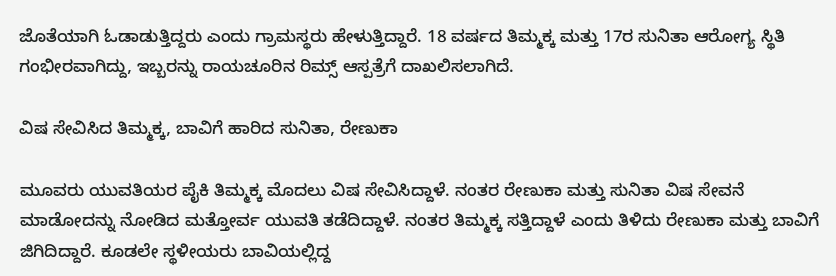ಜೊತೆಯಾಗಿ ಓಡಾಡುತ್ತಿದ್ದರು ಎಂದು ಗ್ರಾಮಸ್ಥರು ಹೇಳುತ್ತಿದ್ದಾರೆ. 18 ವರ್ಷದ ತಿಮ್ಮಕ್ಕ ಮತ್ತು 17ರ ಸುನಿತಾ ಆರೋಗ್ಯ ಸ್ಥಿತಿ ಗಂಭೀರವಾಗಿದ್ದು, ಇಬ್ಬರನ್ನು ರಾಯಚೂರಿನ ರಿಮ್ಸ್ ಆಸ್ಪತ್ರೆಗೆ ದಾಖಲಿಸಲಾಗಿದೆ.

ವಿಷ ಸೇವಿಸಿದ ತಿಮ್ಮಕ್ಕ, ಬಾವಿಗೆ ಹಾರಿದ ಸುನಿತಾ, ರೇಣುಕಾ

ಮೂವರು ಯುವತಿಯರ ಪೈಕಿ ತಿಮ್ಮಕ್ಕ ಮೊದಲು ವಿಷ ಸೇವಿಸಿದ್ದಾಳೆ. ನಂತರ ರೇಣುಕಾ ಮತ್ತು ಸುನಿತಾ ವಿಷ ಸೇವನೆ ಮಾಡೋದನ್ನು ನೋಡಿದ ಮತ್ತೋರ್ವ ಯುವತಿ ತಡೆದಿದ್ದಾಳೆ. ನಂತರ ತಿಮ್ಮಕ್ಕ ಸತ್ತಿದ್ದಾಳೆ ಎಂದು ತಿಳಿದು ರೇಣುಕಾ ಮತ್ತು ಬಾವಿಗೆ ಜಿಗಿದಿದ್ದಾರೆ. ಕೂಡಲೇ ಸ್ಥಳೀಯರು ಬಾವಿಯಲ್ಲಿದ್ದ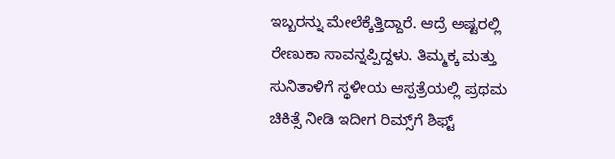ಇಬ್ಬರನ್ನು ಮೇಲೆಕ್ಕೆತ್ತಿದ್ದಾರೆ. ಆದ್ರೆ ಅಷ್ಟರಲ್ಲಿ ರೇಣುಕಾ ಸಾವನ್ನಪ್ಪಿದ್ದಳು. ತಿಮ್ಮಕ್ಕ ಮತ್ತು ಸುನಿತಾಳಿಗೆ ಸ್ಥಳೀಯ ಆಸ್ಪತ್ರೆಯಲ್ಲಿ ಪ್ರಥಮ ಚಿಕಿತ್ಸೆ ನೀಡಿ ಇದೀಗ ರಿಮ್ಸ್‌ಗೆ ಶಿಫ್ಟ್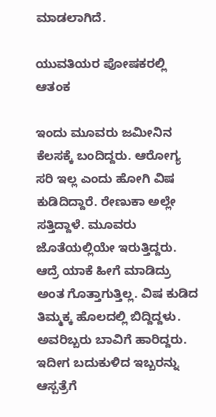ಮಾಡಲಾಗಿದೆ.

ಯುವತಿಯರ ಪೋಷಕರಲ್ಲಿ ಆತಂಕ

ಇಂದು ಮೂವರು ಜಮೀನಿನ ಕೆಲಸಕ್ಕೆ ಬಂದಿದ್ದರು. ಆರೋಗ್ಯ ಸರಿ ಇಲ್ಲ ಎಂದು ಹೋಗಿ ವಿಷ ಕುಡಿದಿದ್ದಾರೆ. ರೇಣುಕಾ ಅಲ್ಲೇ ಸತ್ತಿದ್ದಾಳೆ. ಮೂವರು ಜೊತೆಯಲ್ಲಿಯೇ ಇರುತ್ತಿದ್ದರು. ಆದ್ರೆ ಯಾಕೆ ಹೀಗೆ ಮಾಡಿದ್ರು ಅಂತ ಗೊತ್ತಾಗುತ್ತಿಲ್ಲ. ವಿಷ ಕುಡಿದ ತಿಮ್ಮಕ್ಕ ಹೊಲದಲ್ಲಿ ಬಿದ್ದಿದ್ದಳು. ಅವರಿಬ್ಬರು ಬಾವಿಗೆ ಹಾರಿದ್ದರು. ಇದೀಗ ಬದುಕುಳಿದ ಇಬ್ಬರನ್ನು ಆಸ್ಪತ್ರೆಗೆ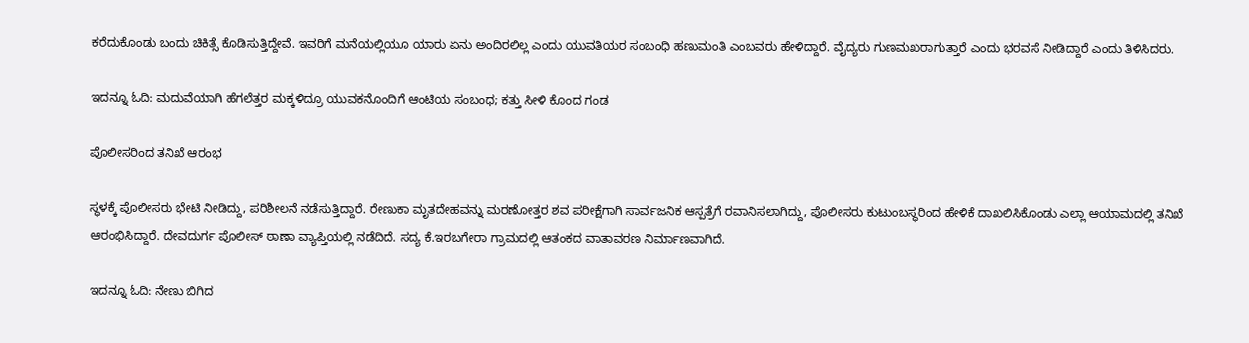ಕರೆದುಕೊಂಡು ಬಂದು ಚಿಕಿತ್ಸೆ ಕೊಡಿಸುತ್ತಿದ್ದೇವೆ. ಇವರಿಗೆ ಮನೆಯಲ್ಲಿಯೂ ಯಾರು ಏನು ಅಂದಿರಲಿಲ್ಲ ಎಂದು ಯುವತಿಯರ ಸಂಬಂಧಿ ಹಣುಮಂತಿ ಎಂಬವರು ಹೇಳಿದ್ದಾರೆ. ವೈದ್ಯರು ಗುಣಮಖರಾಗುತ್ತಾರೆ ಎಂದು ಭರವಸೆ ನೀಡಿದ್ದಾರೆ ಎಂದು ತಿಳಿಸಿದರು.

ಇದನ್ನೂ ಓದಿ: ಮದುವೆಯಾಗಿ ಹೆಗಲೆತ್ತರ ಮಕ್ಕಳಿದ್ರೂ ಯುವಕನೊಂದಿಗೆ ಆಂಟಿಯ ಸಂಬಂಧ; ಕತ್ತು ಸೀಳಿ ಕೊಂದ ಗಂಡ

ಪೊಲೀಸರಿಂದ ತನಿಖೆ ಆರಂಭ

ಸ್ಥಳಕ್ಕೆ ಪೊಲೀಸರು ಭೇಟಿ ನೀಡಿದ್ದು, ಪರಿಶೀಲನೆ ನಡೆಸುತ್ತಿದ್ದಾರೆ. ರೇಣುಕಾ ಮೃತದೇಹವನ್ನು ಮರಣೋತ್ತರ ಶವ ಪರೀಕ್ಷೆಗಾಗಿ ಸಾರ್ವಜನಿಕ ಆಸ್ಪತ್ರೆಗೆ ರವಾನಿಸಲಾಗಿದ್ದು, ಪೊಲೀಸರು ಕುಟುಂಬಸ್ಥರಿಂದ ಹೇಳಿಕೆ ದಾಖಲಿಸಿಕೊಂಡು ಎಲ್ಲಾ ಆಯಾಮದಲ್ಲಿ ತನಿಖೆ ಆರಂಭಿಸಿದ್ದಾರೆ. ದೇವದುರ್ಗ ಪೊಲೀಸ್ ಠಾಣಾ ವ್ಯಾಪ್ತಿಯಲ್ಲಿ ನಡೆದಿದೆ. ಸದ್ಯ ಕೆ.ಇರಬಗೇರಾ ಗ್ರಾಮದಲ್ಲಿ ಆತಂಕದ ವಾತಾವರಣ ನಿರ್ಮಾಣವಾಗಿದೆ.

ಇದನ್ನೂ ಓದಿ: ನೇಣು ಬಿಗಿದ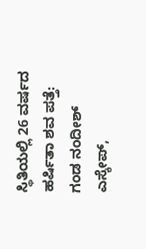ಸ್ಥಿತಿಯಲ್ಲಿ 26 ವರ್ಷದ ಹರ್ಷಿತಾ ಶವ ಪತ್ತೆ: ಗಂಡ ನಂದೀಶ್ ಎಸ್ಕೇಪ್,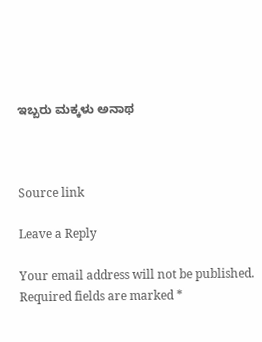ಇಬ್ಬರು ಮಕ್ಕಳು ಅನಾಥ



Source link

Leave a Reply

Your email address will not be published. Required fields are marked *